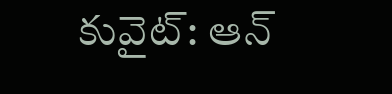కువైట్: ఆన్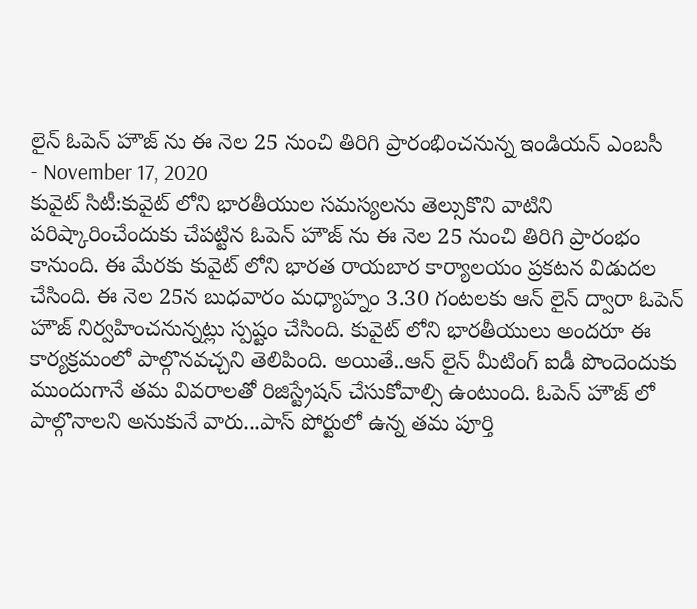లైన్ ఓపెన్ హౌజ్ ను ఈ నెల 25 నుంచి తిరిగి ప్రారంభించనున్న ఇండియన్ ఎంబసీ
- November 17, 2020
కువైట్ సిటీ:కువైట్ లోని భారతీయుల సమస్యలను తెల్సుకొని వాటిని పరిష్కారించేందుకు చేపట్టిన ఓపెన్ హౌజ్ ను ఈ నెల 25 నుంచి తిరిగి ప్రారంభం కానుంది. ఈ మేరకు కువైట్ లోని భారత రాయబార కార్యాలయం ప్రకటన విడుదల చేసింది. ఈ నెల 25న బుధవారం మధ్యాహ్నం 3.30 గంటలకు ఆన్ లైన్ ద్వారా ఓపెన్ హౌజ్ నిర్వహించనున్నట్లు స్పష్టం చేసింది. కువైట్ లోని భారతీయులు అందరూ ఈ కార్యక్రమంలో పాల్గొనవచ్చని తెలిపింది. అయితే..ఆన్ లైన్ మీటింగ్ ఐడీ పొందెందుకు ముందుగానే తమ వివరాలతో రిజిస్ట్రేషన్ చేసుకోవాల్సి ఉంటుంది. ఓపెన్ హౌజ్ లో పాల్గొనాలని అనుకునే వారు...పాస్ పోర్టులో ఉన్న తమ పూర్తి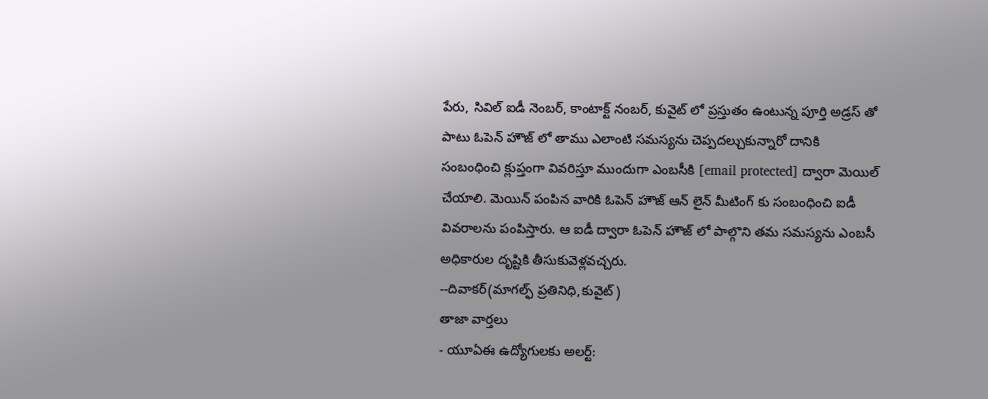పేరు, సివిల్ ఐడీ నెంబర్, కాంటాక్ట్ నంబర్, కువైట్ లో ప్రస్తుతం ఉంటున్న పూర్తి అడ్రస్ తో పాటు ఓపెన్ హౌజ్ లో తాము ఎలాంటి సమస్యను చెప్పదల్చుకున్నారో దానికి సంబంధించి క్లుప్తంగా వివరిస్తూ ముందుగా ఎంబసీకి [email protected] ద్వారా మెయిల్ చేయాలి. మెయిన్ పంపిన వారికి ఓపెన్ హౌజ్ ఆన్ లైన్ మీటింగ్ కు సంబంధించి ఐడీ వివరాలను పంపిస్తారు. ఆ ఐడీ ద్వారా ఓపెన్ హౌజ్ లో పాల్గొని తమ సమస్యను ఎంబసీ అధికారుల దృష్టికి తీసుకువెళ్లవచ్చరు.
--దివాకర్(మాగల్ఫ్ ప్రతినిధి,కువైట్)
తాజా వార్తలు
- యూఏఈ ఉద్యోగులకు అలర్ట్: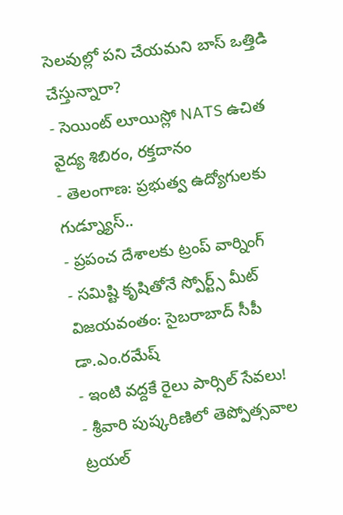సెలవుల్లో పని చేయమని బాస్ ఒత్తిడి చేస్తున్నారా?
- సెయింట్ లూయిస్లో NATS ఉచిత వైద్య శిబిరం, రక్తదానం
- తెలంగాణ: ప్రభుత్వ ఉద్యోగులకు గుడ్న్యూస్..
- ప్రపంచ దేశాలకు ట్రంప్ వార్నింగ్
- సమిష్టి కృషితోనే స్పోర్ట్స్ మీట్ విజయవంతం: సైబరాబాద్ సీపీ డా.ఎం.రమేష్
- ఇంటి వద్దకే రైలు పార్సిల్ సేవలు!
- శ్రీవారి పుష్కరిణిలో తెప్పోత్సవాల ట్రయల్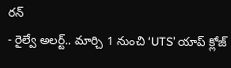రన్
- రైల్వే అలర్ట్.. మార్చి 1 నుంచి ‘UTS’ యాప్ క్లోజ్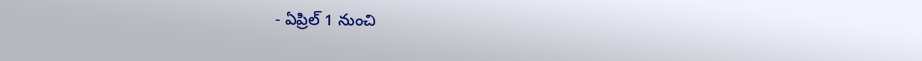- ఏప్రిల్ 1 నుంచి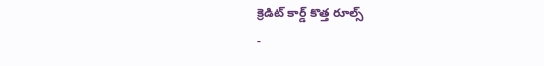క్రెడిట్ కార్డ్ కొత్త రూల్స్
-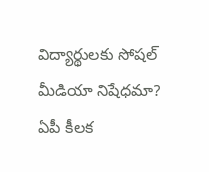విద్యార్థులకు సోషల్ మీడియా నిషేధమా? ఏపీ కీలక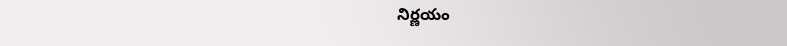నిర్ణయం